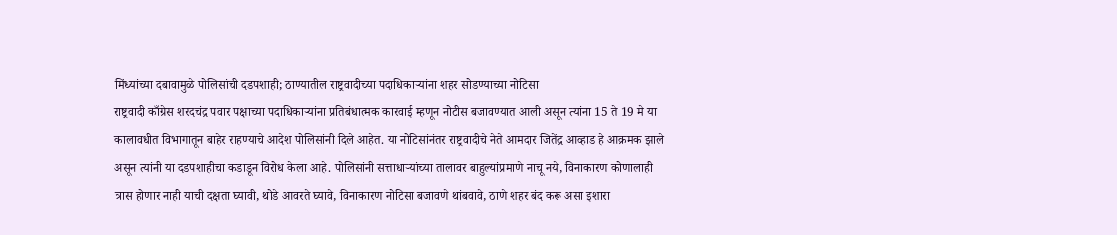मिंध्यांच्या दबावामुळे पोलिसांची दडपशाही; ठाण्यातील राष्ट्रवादीच्या पदाधिकाऱ्यांना शहर सोडण्याच्या नोटिसा
राष्ट्रवादी काँग्रेस शरदचंद्र पवार पक्षाच्या पदाधिकाऱ्यांना प्रतिबंधात्मक कारवाई म्हणून नोटीस बजावण्यात आली असून त्यांना 15 ते 19 मे या कालावधीत विभागातून बाहेर राहण्याचे आदेश पोलिसांनी दिले आहेत. या नोटिसांनंतर राष्ट्रवादीचे नेते आमदार जितेंद्र आव्हाड हे आक्रमक झाले असून त्यांनी या दडपशाहीचा कडाडून विरोध केला आहे. पोलिसांनी सत्ताधाऱ्यांच्या तालावर बाहुल्यांप्रमाणे नाचू नये, विनाकारण कोणालाही त्रास होणार नाही याची दक्षता घ्यावी, थोडे आवरते घ्यावे, विनाकारण नोटिसा बजावणे थांबवावे, ठाणे शहर बंद करू असा इशारा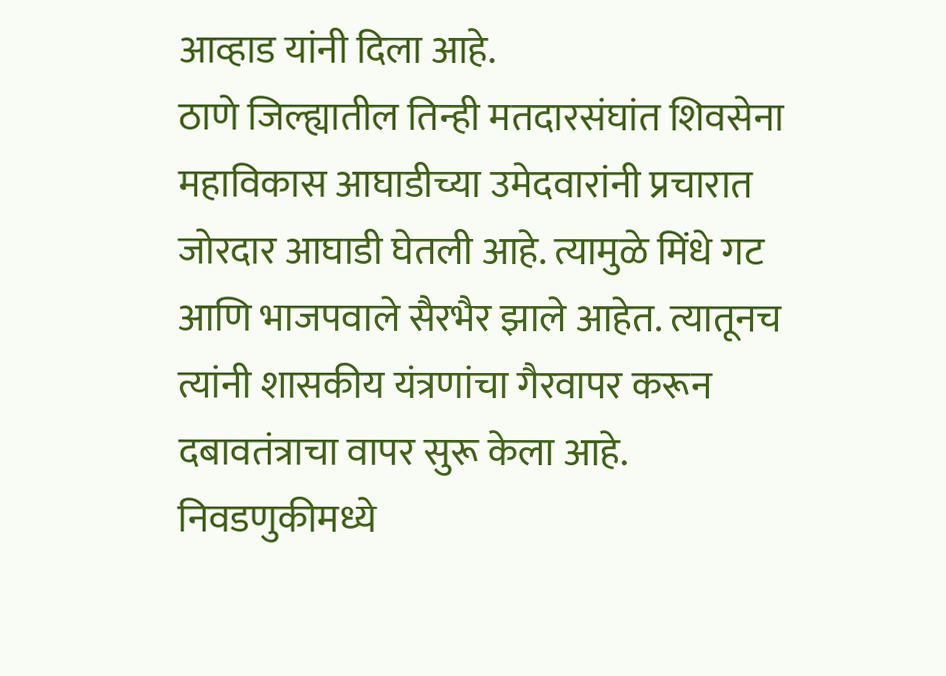आव्हाड यांनी दिला आहे.
ठाणे जिल्ह्यातील तिन्ही मतदारसंघांत शिवसेना महाविकास आघाडीच्या उमेदवारांनी प्रचारात जोरदार आघाडी घेतली आहे. त्यामुळे मिंधे गट आणि भाजपवाले सैरभैर झाले आहेत. त्यातूनच त्यांनी शासकीय यंत्रणांचा गैरवापर करून दबावतंत्राचा वापर सुरू केला आहे. निवडणुकीमध्ये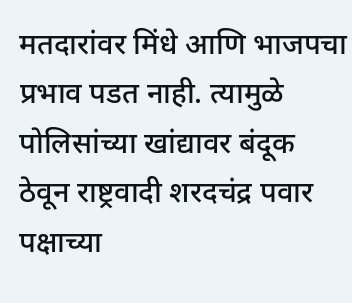मतदारांवर मिंधे आणि भाजपचा प्रभाव पडत नाही. त्यामुळे पोलिसांच्या खांद्यावर बंदूक ठेवून राष्ट्रवादी शरदचंद्र पवार पक्षाच्या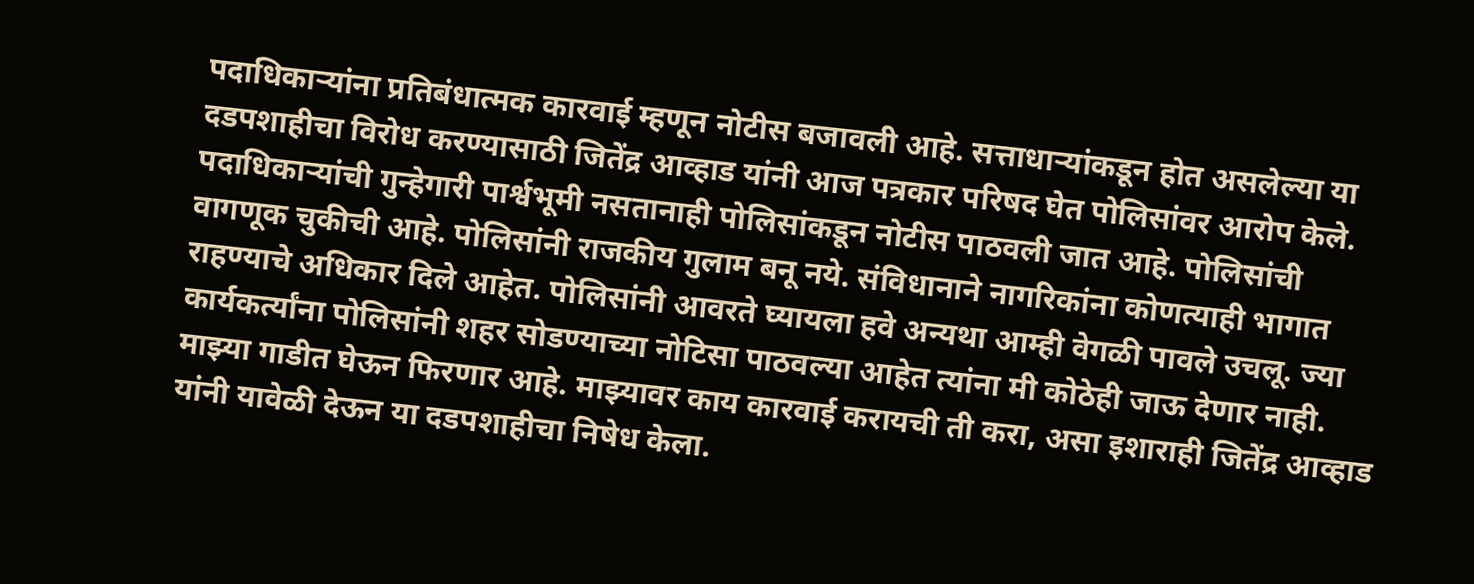पदाधिकाऱ्यांना प्रतिबंधात्मक कारवाई म्हणून नोटीस बजावली आहे. सत्ताधाऱ्यांकडून होत असलेल्या या दडपशाहीचा विरोध करण्यासाठी जितेंद्र आव्हाड यांनी आज पत्रकार परिषद घेत पोलिसांवर आरोप केले.
पदाधिकाऱ्यांची गुन्हेगारी पार्श्वभूमी नसतानाही पोलिसांकडून नोटीस पाठवली जात आहे. पोलिसांची वागणूक चुकीची आहे. पोलिसांनी राजकीय गुलाम बनू नये. संविधानाने नागरिकांना कोणत्याही भागात राहण्याचे अधिकार दिले आहेत. पोलिसांनी आवरते घ्यायला हवे अन्यथा आम्ही वेगळी पावले उचलू. ज्या कार्यकर्त्यांना पोलिसांनी शहर सोडण्याच्या नोटिसा पाठवल्या आहेत त्यांना मी कोठेही जाऊ देणार नाही. माझ्या गाडीत घेऊन फिरणार आहे. माझ्यावर काय कारवाई करायची ती करा, असा इशाराही जितेंद्र आव्हाड यांनी यावेळी देऊन या दडपशाहीचा निषेध केला.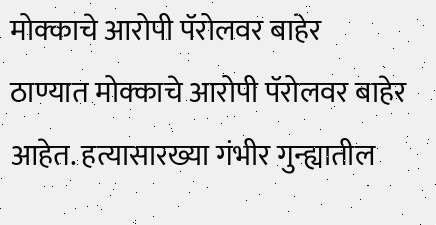मोक्काचे आरोपी पॅरोलवर बाहेर
ठाण्यात मोक्काचे आरोपी पॅरोलवर बाहेर आहेत. हत्यासारख्या गंभीर गुन्ह्यातील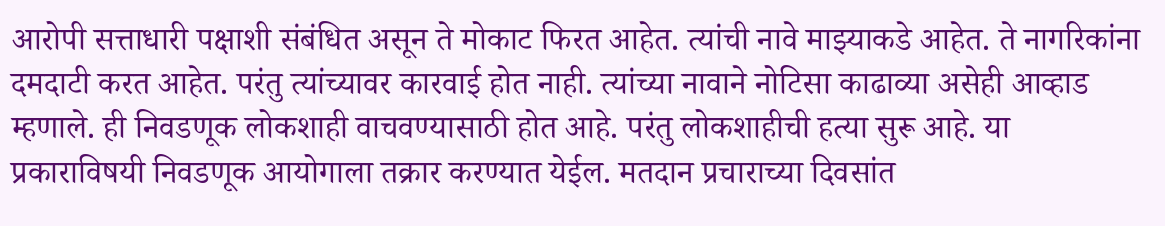आरोपी सत्ताधारी पक्षाशी संबंधित असून ते मोकाट फिरत आहेत. त्यांची नावे माझ्याकडे आहेत. ते नागरिकांना दमदाटी करत आहेत. परंतु त्यांच्यावर कारवाई होत नाही. त्यांच्या नावाने नोटिसा काढाव्या असेही आव्हाड म्हणाले. ही निवडणूक लोकशाही वाचवण्यासाठी होत आहे. परंतु लोकशाहीची हत्या सुरू आहे. या प्रकाराविषयी निवडणूक आयोगाला तक्रार करण्यात येईल. मतदान प्रचाराच्या दिवसांत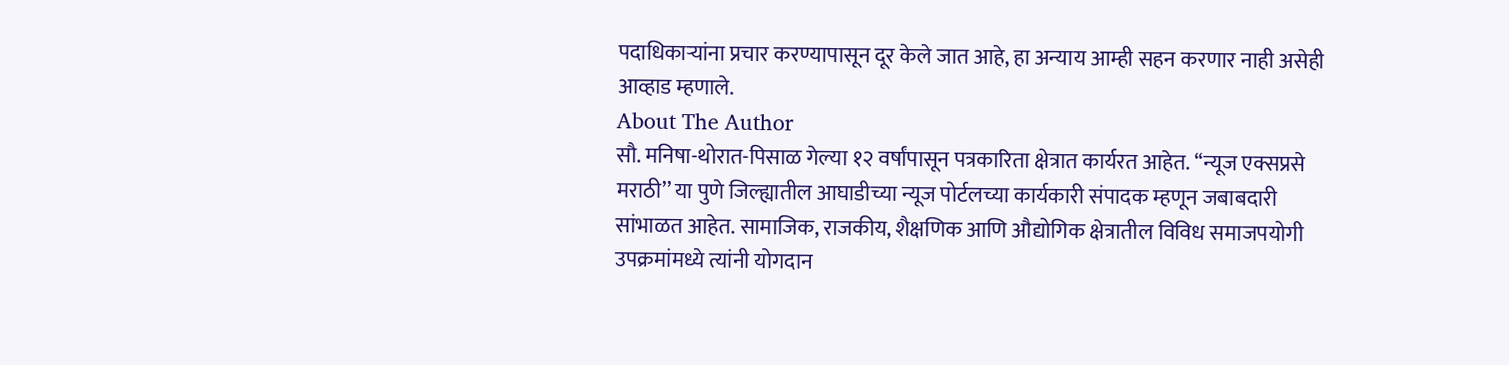पदाधिकाऱ्यांना प्रचार करण्यापासून दूर केले जात आहे, हा अन्याय आम्ही सहन करणार नाही असेही आव्हाड म्हणाले.
About The Author
सौ. मनिषा-थोरात-पिसाळ गेल्या १२ वर्षांपासून पत्रकारिता क्षेत्रात कार्यरत आहेत. ‘‘न्यूज एक्सप्रसे मराठी’’ या पुणे जिल्ह्यातील आघाडीच्या न्यूज पोर्टलच्या कार्यकारी संपादक म्हणून जबाबदारी सांभाळत आहेत. सामाजिक, राजकीय, शैक्षणिक आणि औद्योगिक क्षेत्रातील विविध समाजपयोगी उपक्रमांमध्ये त्यांनी योगदान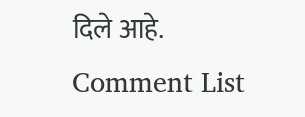दिले आहे.
Comment List